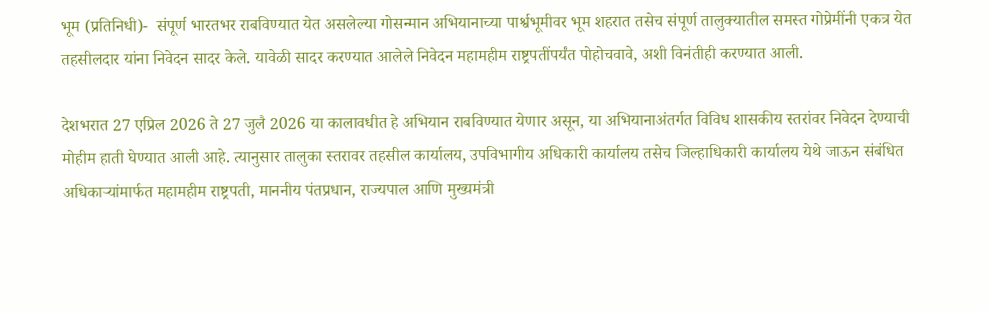भूम (प्रतिनिधी)-  संपूर्ण भारतभर राबविण्यात येत असलेल्या गोसन्मान अभियानाच्या पार्श्वभूमीवर भूम शहरात तसेच संपूर्ण तालुक्यातील समस्त गोप्रेमींनी एकत्र येत तहसीलदार यांना निवेदन सादर केले. यावेळी सादर करण्यात आलेले निवेदन महामहीम राष्ट्रपतींपर्यंत पोहोचवावे, अशी विनंतीही करण्यात आली.

देशभरात 27 एप्रिल 2026 ते 27 जुलै 2026 या कालावधीत हे अभियान राबविण्यात येणार असून, या अभियानाअंतर्गत विविध शासकीय स्तरांवर निवेदन देण्याची मोहीम हाती घेण्यात आली आहे. त्यानुसार तालुका स्तरावर तहसील कार्यालय, उपविभागीय अधिकारी कार्यालय तसेच जिल्हाधिकारी कार्यालय येथे जाऊन संबंधित अधिकाऱ्यांमार्फत महामहीम राष्ट्रपती, माननीय पंतप्रधान, राज्यपाल आणि मुख्यमंत्री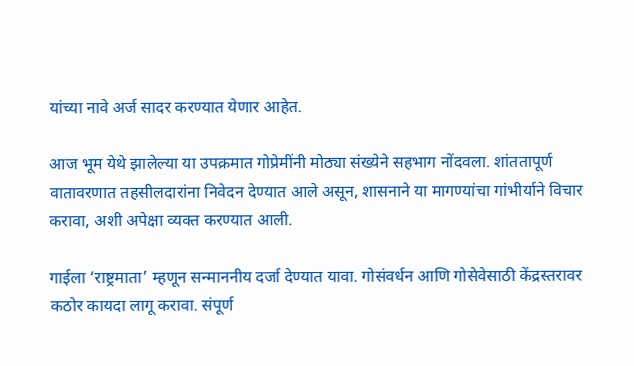यांच्या नावे अर्ज सादर करण्यात येणार आहेत.

आज भूम येथे झालेल्या या उपक्रमात गोप्रेमींनी मोठ्या संख्येने सहभाग नोंदवला. शांततापूर्ण वातावरणात तहसीलदारांना निवेदन देण्यात आले असून, शासनाने या मागण्यांचा गांभीर्याने विचार करावा, अशी अपेक्षा व्यक्त करण्यात आली.

गाईला ‌‘राष्ट्रमाता‌’ म्हणून सन्माननीय दर्जा देण्यात यावा. गोसंवर्धन आणि गोसेवेसाठी केंद्रस्तरावर कठोर कायदा लागू करावा. संपूर्ण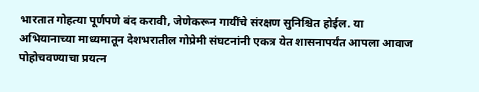भारतात गोहत्या पूर्णपणे बंद करावी, जेणेकरून गायींचे संरक्षण सुनिश्चित होईल. या अभियानाच्या माध्यमातून देशभरातील गोप्रेमी संघटनांनी एकत्र येत शासनापर्यंत आपला आवाज पोहोचवण्याचा प्रयत्न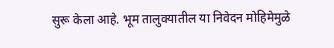सुरू केला आहे. भूम तालुक्यातील या निवेदन मोहिमेमुळे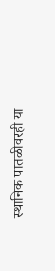स्थानिक पातळीवरही या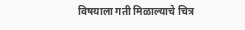विषयाला गती मिळाल्याचे चित्र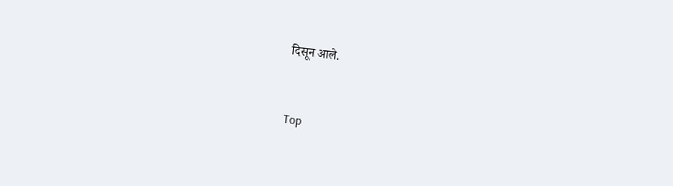दिसून आले.


Top